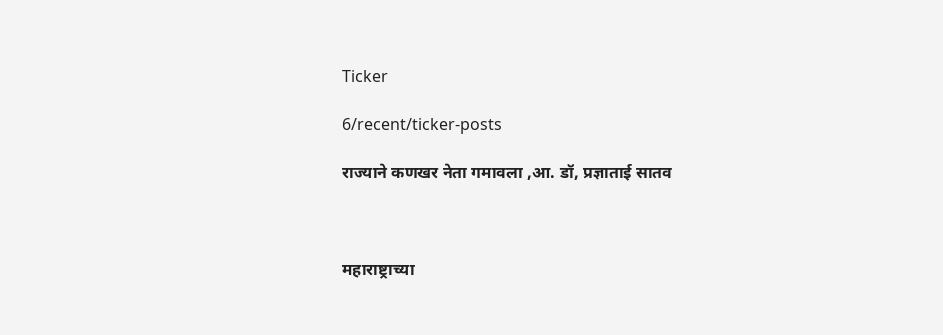Ticker

6/recent/ticker-posts

राज्याने कणखर नेता गमावला ,आ. डॉ, प्रज्ञाताई सातव



महाराष्ट्राच्या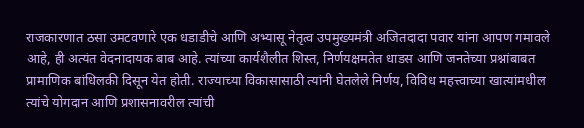राजकारणात ठसा उमटवणारे एक धडाडीचे आणि अभ्यासू नेतृत्व उपमुख्यमंत्री अजितदादा पवार यांना आपण गमावले आहे, ही अत्यंत वेदनादायक बाब आहे. त्यांच्या कार्यशैलीत शिस्त, निर्णयक्षमतेत धाडस आणि जनतेच्या प्रश्नांबाबत प्रामाणिक बांधिलकी दिसून येत होती. राज्याच्या विकासासाठी त्यांनी घेतलेले निर्णय, विविध महत्त्वाच्या खात्यांमधील त्यांचे योगदान आणि प्रशासनावरील त्यांची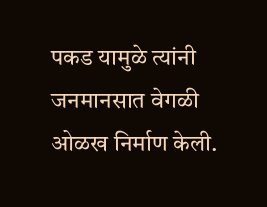पकड यामुळे त्यांनी जनमानसात वेगळी ओळख निर्माण केली.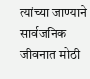त्यांच्या जाण्याने सार्वजनिक जीवनात मोठी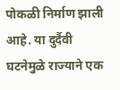पोकळी निर्माण झाली आहे. या दुर्दैवी घटनेमुळे राज्याने एक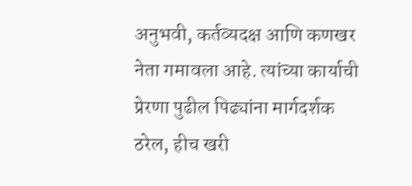अनुभवी, कर्तव्यदक्ष आणि कणखर नेता गमावला आहे. त्यांच्या कार्याची प्रेरणा पुढील पिढ्यांना मार्गदर्शक ठरेल, हीच खरी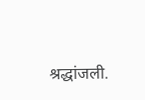श्रद्धांजली.